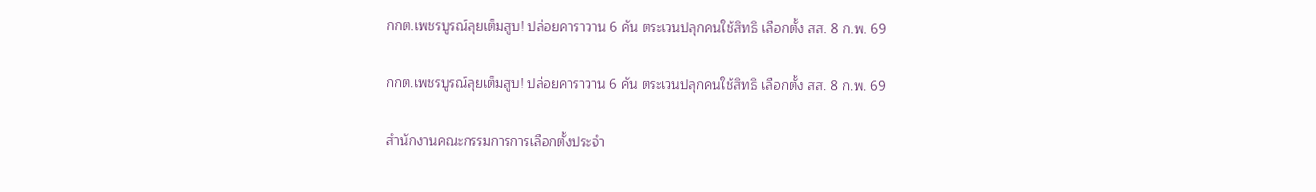กกต.เพชรบูรณ์ลุยเต็มสูบ! ปล่อยคาราวาน 6 คัน ตระเวนปลุกคนใช้สิทธิ เลือกตั้ง สส. 8 ก.พ. 69

กกต.เพชรบูรณ์ลุยเต็มสูบ! ปล่อยคาราวาน 6 คัน ตระเวนปลุกคนใช้สิทธิ เลือกตั้ง สส. 8 ก.พ. 69

สำนักงานคณะกรรมการการเลือกตั้งประจำ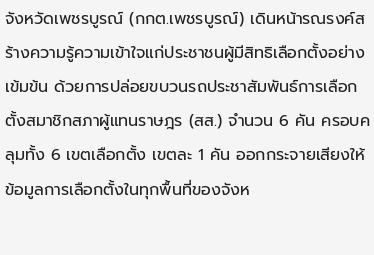จังหวัดเพชรบูรณ์ (กกต.เพชรบูรณ์) เดินหน้ารณรงค์สร้างความรู้ความเข้าใจแก่ประชาชนผู้มีสิทธิเลือกตั้งอย่างเข้มข้น ด้วยการปล่อยขบวนรถประชาสัมพันธ์การเลือกตั้งสมาชิกสภาผู้แทนราษฎร (สส.) จำนวน 6 คัน ครอบคลุมทั้ง 6 เขตเลือกตั้ง เขตละ 1 คัน ออกกระจายเสียงให้ข้อมูลการเลือกตั้งในทุกพื้นที่ของจังห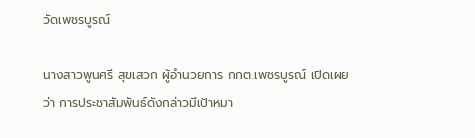วัดเพชรบูรณ์

นางสาวพูนศรี สุขเสวก ผู้อำนวยการ กกต.เพชรบูรณ์ เปิดเผยว่า การประชาสัมพันธ์ดังกล่าวมีเป้าหมา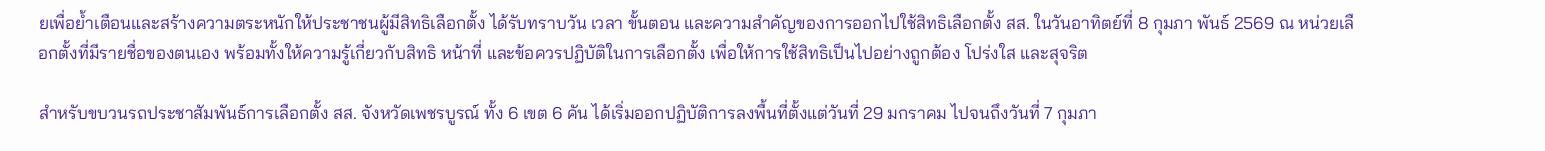ยเพื่อย้ำเตือนและสร้างความตระหนักให้ประชาชนผู้มีสิทธิเลือกตั้ง ได้รับทราบวัน เวลา ขั้นตอน และความสำคัญของการออกไปใช้สิทธิเลือกตั้ง สส. ในวันอาทิตย์ที่ 8 กุมภา พันธ์ 2569 ณ หน่วยเลือกตั้งที่มีรายชื่อของตนเอง พร้อมทั้งให้ความรู้เกี่ยวกับสิทธิ หน้าที่ และข้อควรปฏิบัติในการเลือกตั้ง เพื่อให้การใช้สิทธิเป็นไปอย่างถูกต้อง โปร่งใส และสุจริต

สำหรับขบวนรถประชาสัมพันธ์การเลือกตั้ง สส. จังหวัดเพชรบูรณ์ ทั้ง 6 เขต 6 คัน ได้เริ่มออกปฏิบัติการลงพื้นที่ตั้งแต่วันที่ 29 มกราคม ไปจนถึงวันที่ 7 กุมภา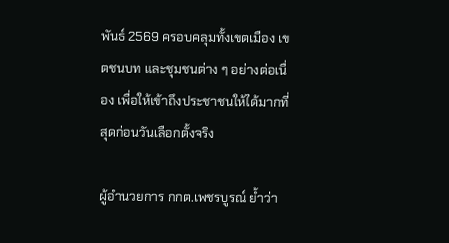พันธ์ 2569 ครอบคลุมทั้งเขตเมือง เขตชนบท และชุมชนต่าง ๆ อย่างต่อเนื่อง เพื่อให้เข้าถึงประชาชนให้ได้มากที่สุดก่อนวันเลือกตั้งจริง

ผู้อำนวยการ กกต.เพชรบูรณ์ ย้ำว่า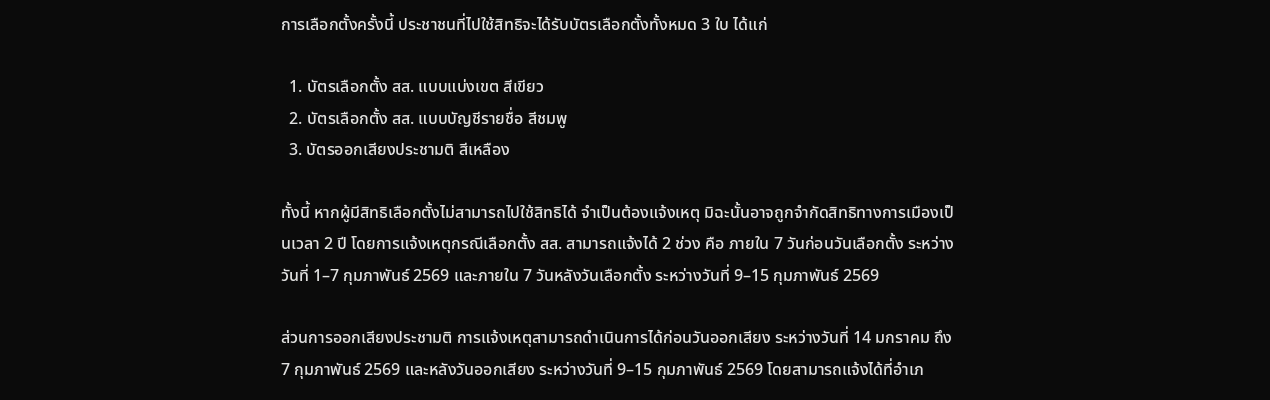การเลือกตั้งครั้งนี้ ประชาชนที่ไปใช้สิทธิจะได้รับบัตรเลือกตั้งทั้งหมด 3 ใบ ได้แก่

  1. บัตรเลือกตั้ง สส. แบบแบ่งเขต สีเขียว
  2. บัตรเลือกตั้ง สส. แบบบัญชีรายชื่อ สีชมพู
  3. บัตรออกเสียงประชามติ สีเหลือง

ทั้งนี้ หากผู้มีสิทธิเลือกตั้งไม่สามารถไปใช้สิทธิได้ จำเป็นต้องแจ้งเหตุ มิฉะนั้นอาจถูกจำกัดสิทธิทางการเมืองเป็นเวลา 2 ปี โดยการแจ้งเหตุกรณีเลือกตั้ง สส. สามารถแจ้งได้ 2 ช่วง คือ ภายใน 7 วันก่อนวันเลือกตั้ง ระหว่างวันที่ 1–7 กุมภาพันธ์ 2569 และภายใน 7 วันหลังวันเลือกตั้ง ระหว่างวันที่ 9–15 กุมภาพันธ์ 2569

ส่วนการออกเสียงประชามติ การแจ้งเหตุสามารถดำเนินการได้ก่อนวันออกเสียง ระหว่างวันที่ 14 มกราคม ถึง 7 กุมภาพันธ์ 2569 และหลังวันออกเสียง ระหว่างวันที่ 9–15 กุมภาพันธ์ 2569 โดยสามารถแจ้งได้ที่อำเภ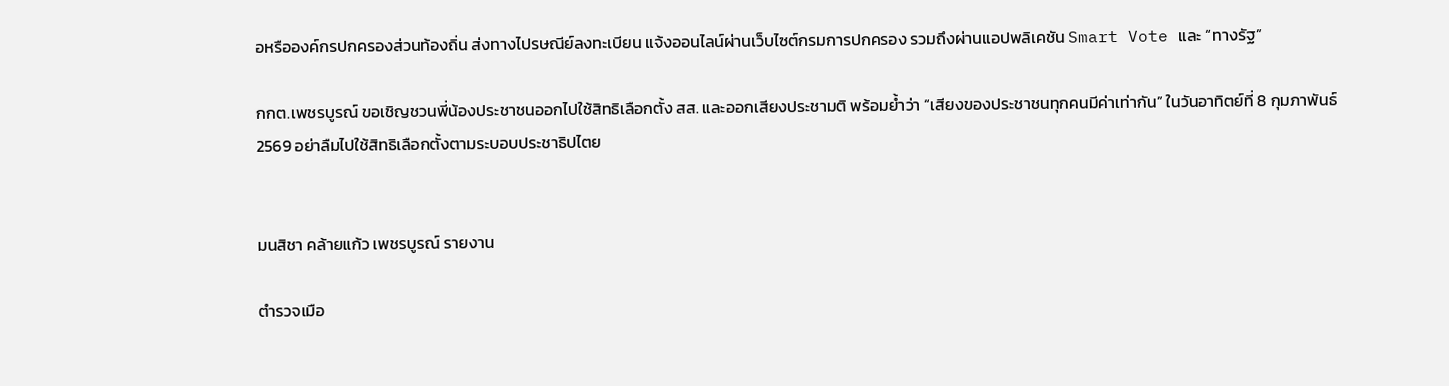อหรือองค์กรปกครองส่วนท้องถิ่น ส่งทางไปรษณีย์ลงทะเบียน แจ้งออนไลน์ผ่านเว็บไซต์กรมการปกครอง รวมถึงผ่านแอปพลิเคชัน Smart Vote และ “ทางรัฐ”

กกต.เพชรบูรณ์ ขอเชิญชวนพี่น้องประชาชนออกไปใช้สิทธิเลือกตั้ง สส. และออกเสียงประชามติ พร้อมย้ำว่า “เสียงของประชาชนทุกคนมีค่าเท่ากัน” ในวันอาทิตย์ที่ 8 กุมภาพันธ์ 2569 อย่าลืมไปใช้สิทธิเลือกตั้งตามระบอบประชาธิปไตย


มนสิชา คล้ายแก้ว เพชรบูรณ์ รายงาน

ตำรวจเมือ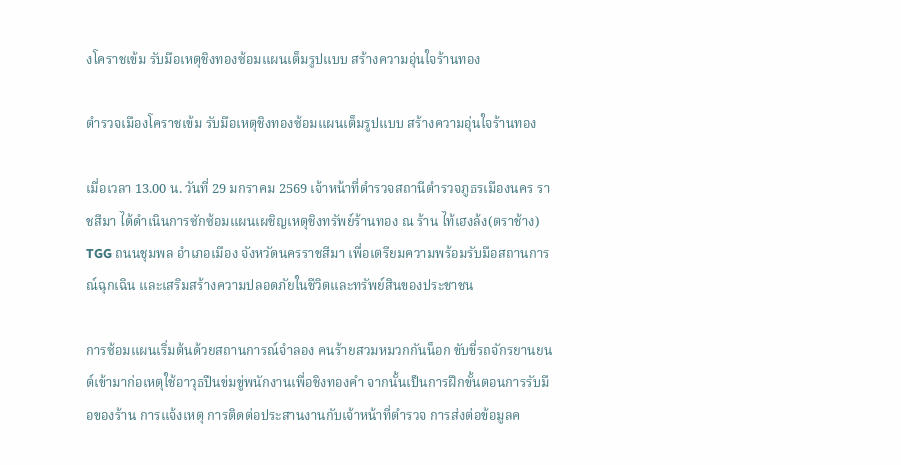งโคราชเข้ม รับมือเหตุชิงทองซ้อมแผนเต็มรูปแบบ สร้างความอุ่นใจร้านทอง

ตำรวจเมืองโคราชเข้ม รับมือเหตุชิงทองซ้อมแผนเต็มรูปแบบ สร้างความอุ่นใจร้านทอง

เมื่อเวลา 13.00 น. วันที่ 29 มกราคม 2569 เจ้าหน้าที่ตำรวจสถานีตำรวจภูธรเมืองนคร ราชสีมา ได้ดำเนินการซักซ้อมแผนเผชิญเหตุชิงทรัพย์ร้านทอง ณ ร้าน ไท้เฮงล้ง(ตราช้าง) TGG ถนนชุมพล อำเภอเมือง จังหวัดนครราชสีมา เพื่อเตรียมความพร้อมรับมือสถานการณ์ฉุกเฉิน และเสริมสร้างความปลอดภัยในชีวิตและทรัพย์สินของประชาชน

การซ้อมแผนเริ่มต้นด้วยสถานการณ์จำลอง คนร้ายสวมหมวกกันน็อก ขับขี่รถจักรยานยนต์เข้ามาก่อเหตุใช้อาวุธปืนข่มขู่พนักงานเพื่อชิงทองคำ จากนั้นเป็นการฝึกขั้นตอนการรับมือของร้าน การแจ้งเหตุ การติดต่อประสานงานกับเจ้าหน้าที่ตำรวจ การส่งต่อข้อมูลค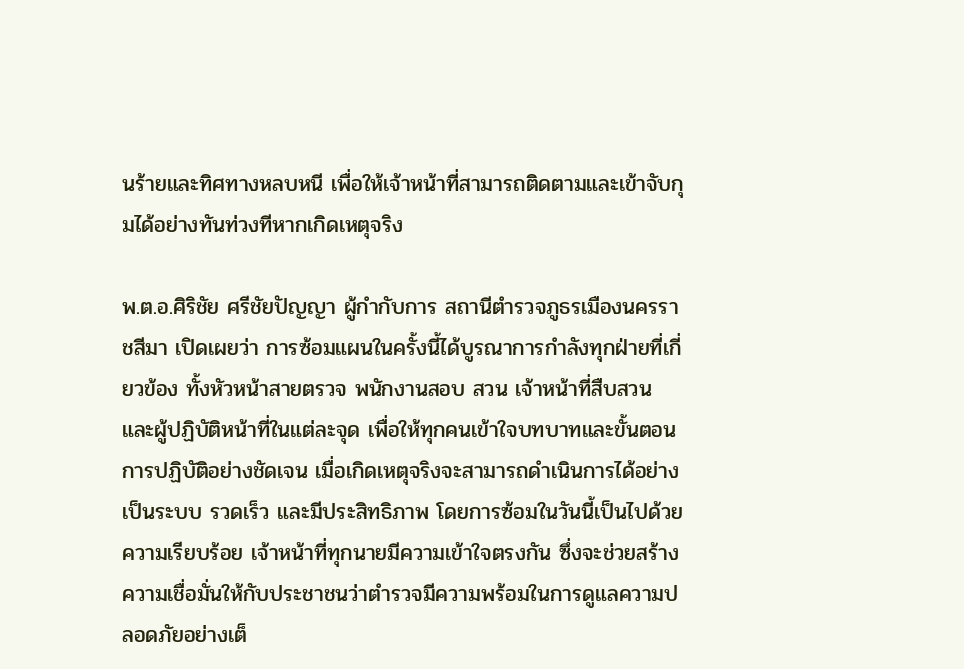นร้ายและทิศทางหลบหนี เพื่อให้เจ้าหน้าที่สามารถติดตามและเข้าจับกุมได้อย่างทันท่วงทีหากเกิดเหตุจริง

พ.ต.อ.ศิริชัย ศรีชัยปัญญา ผู้กำกับการ สถานีตำรวจภูธรเมืองนครราชสีมา เปิดเผยว่า การซ้อมแผนในครั้งนี้ได้บูรณาการกำลังทุกฝ่ายที่เกี่ยวข้อง ทั้งหัวหน้าสายตรวจ พนักงานสอบ สวน เจ้าหน้าที่สืบสวน และผู้ปฏิบัติหน้าที่ในแต่ละจุด เพื่อให้ทุกคนเข้าใจบทบาทและขั้นตอนการปฏิบัติอย่างชัดเจน เมื่อเกิดเหตุจริงจะสามารถดำเนินการได้อย่างเป็นระบบ รวดเร็ว และมีประสิทธิภาพ โดยการซ้อมในวันนี้เป็นไปด้วยความเรียบร้อย เจ้าหน้าที่ทุกนายมีความเข้าใจตรงกัน ซึ่งจะช่วยสร้างความเชื่อมั่นให้กับประชาชนว่าตำรวจมีความพร้อมในการดูแลความปลอดภัยอย่างเต็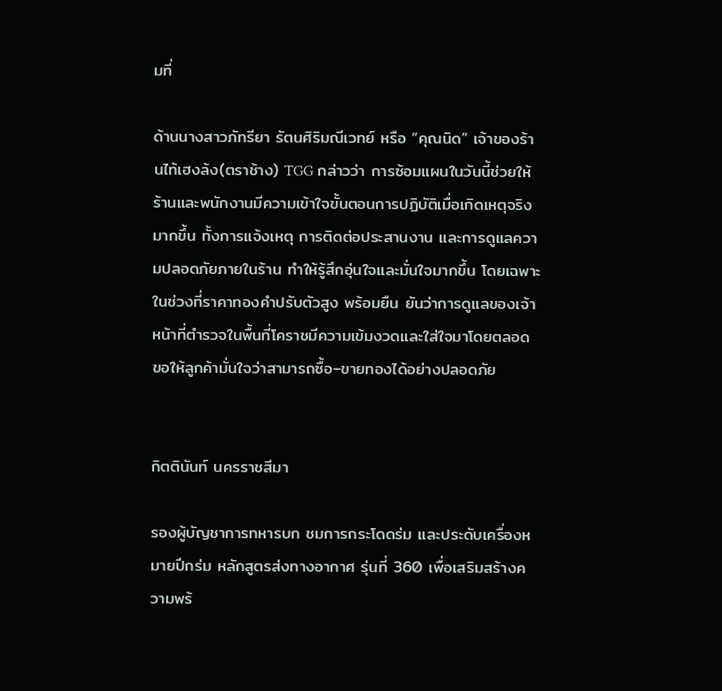มที่

ด้านนางสาวภัทรียา รัตนศิริมณีเวทย์ หรือ “คุณนิด” เจ้าของร้านไท้เฮงล้ง(ตราช้าง) TGG กล่าวว่า การซ้อมแผนในวันนี้ช่วยให้ร้านและพนักงานมีความเข้าใจขั้นตอนการปฏิบัติเมื่อเกิดเหตุจริงมากขึ้น ทั้งการแจ้งเหตุ การติดต่อประสานงาน และการดูแลความปลอดภัยภายในร้าน ทำให้รู้สึกอุ่นใจและมั่นใจมากขึ้น โดยเฉพาะในช่วงที่ราคาทองคำปรับตัวสูง พร้อมยืน ยันว่าการดูแลของเจ้าหน้าที่ตำรวจในพื้นที่โคราชมีความเข้มงวดและใส่ใจมาโดยตลอด ขอให้ลูกค้ามั่นใจว่าสามารถซื้อ–ขายทองได้อย่างปลอดภัย


กิตตินันท์ นครราชสีมา

รองผู้บัญชาการทหารบก ชมการกระโดดร่ม และประดับเครื่องหมายปีกร่ม หลักสูตรส่งทางอากาศ รุ่นที่ 360 เพื่อเสริมสร้างความพร้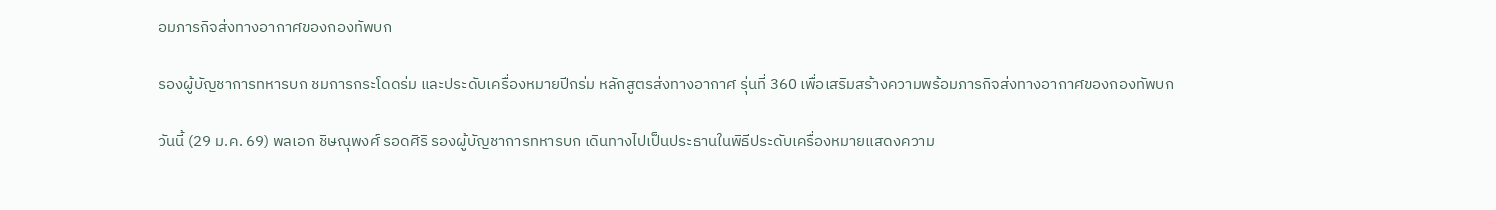อมภารกิจส่งทางอากาศของกองทัพบก

รองผู้บัญชาการทหารบก ชมการกระโดดร่ม และประดับเครื่องหมายปีกร่ม หลักสูตรส่งทางอากาศ รุ่นที่ 360 เพื่อเสริมสร้างความพร้อมภารกิจส่งทางอากาศของกองทัพบก

วันนี้ (29 ม.ค. 69) พลเอก ชิษณุพงศ์ รอดศิริ รองผู้บัญชาการทหารบก เดินทางไปเป็นประธานในพิธีประดับเครื่องหมายแสดงความ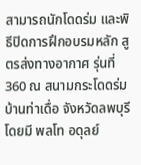สามารถนักโดดร่ม และพิธีปิดการฝึกอบรมหลัก สูตรส่งทางอากาศ รุ่นที่ 360 ณ สนามกระโดดร่มบ้านท่าเดื่อ จังหวัดลพบุรี โดยมี พลโท อดุลย์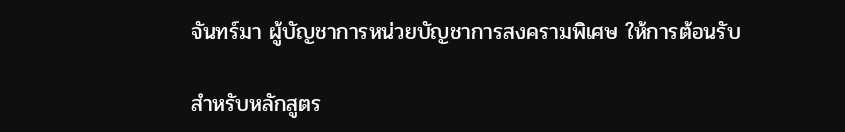จันทร์มา ผู้บัญชาการหน่วยบัญชาการสงครามพิเศษ ให้การต้อนรับ

สำหรับหลักสูตร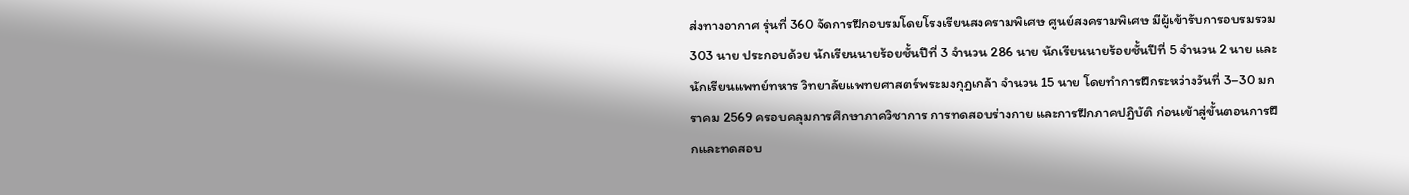ส่งทางอากาศ รุ่นที่ 360 จัดการฝึกอบรมโดยโรงเรียนสงครามพิเศษ ศูนย์สงครามพิเศษ มีผู้เข้ารับการอบรมรวม 303 นาย ประกอบด้วย นักเรียนนายร้อยชั้นปีที่ 3 จำนวน 286 นาย นักเรียนนายร้อยชั้นปีที่ 5 จำนวน 2 นาย และนักเรียนแพทย์ทหาร วิทยาลัยแพทยศาสตร์พระมงกุฎเกล้า จำนวน 15 นาย โดยทำการฝึกระหว่างวันที่ 3–30 มกราคม 2569 ครอบคลุมการศึกษาภาควิชาการ การทดสอบร่างกาย และการฝึกภาคปฏิบัติ ก่อนเข้าสู่ขั้นตอนการฝึกและทดสอบ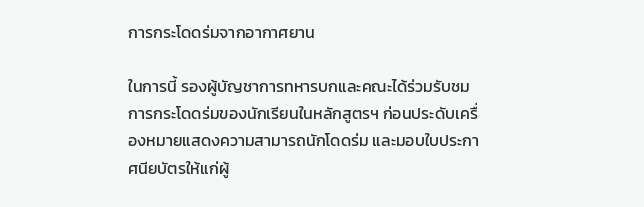การกระโดดร่มจากอากาศยาน

ในการนี้ รองผู้บัญชาการทหารบกและคณะได้ร่วมรับชมการกระโดดร่มของนักเรียนในหลักสูตรฯ ก่อนประดับเครื่องหมายแสดงความสามารถนักโดดร่ม และมอบใบประกาศนียบัตรให้แก่ผู้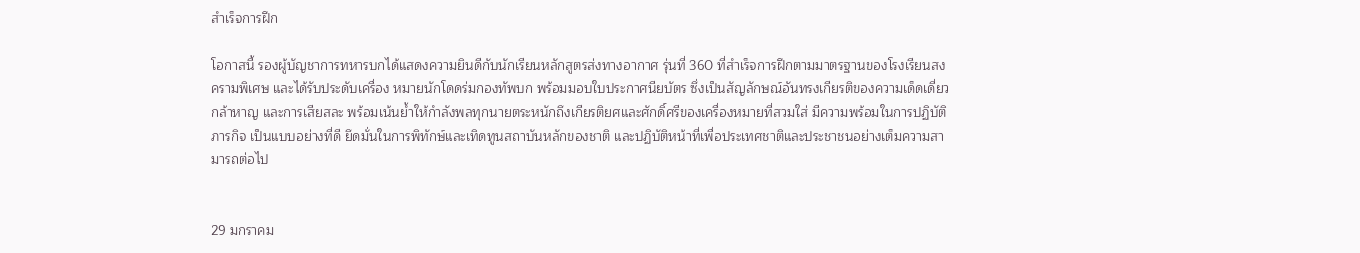สำเร็จการฝึก

โอกาสนี้ รองผู้บัญชาการทหารบกได้แสดงความยินดีกับนักเรียนหลักสูตรส่งทางอากาศ รุ่นที่ 360 ที่สำเร็จการฝึกตามมาตรฐานของโรงเรียนสงครามพิเศษ และได้รับประดับเครื่อง หมายนักโดดร่มกองทัพบก พร้อมมอบใบประกาศนียบัตร ซึ่งเป็นสัญลักษณ์อันทรงเกียรติของความเด็ดเดี่ยว กล้าหาญ และการเสียสละ พร้อมเน้นย้ำให้กำลังพลทุกนายตระหนักถึงเกียรติยศและศักดิ์ศรีของเครื่องหมายที่สวมใส่ มีความพร้อมในการปฏิบัติภารกิจ เป็นแบบอย่างที่ดี ยึดมั่นในการพิทักษ์และเทิดทูนสถาบันหลักของชาติ และปฏิบัติหน้าที่เพื่อประเทศชาติและประชาชนอย่างเต็มความสามารถต่อไป


29 มกราคม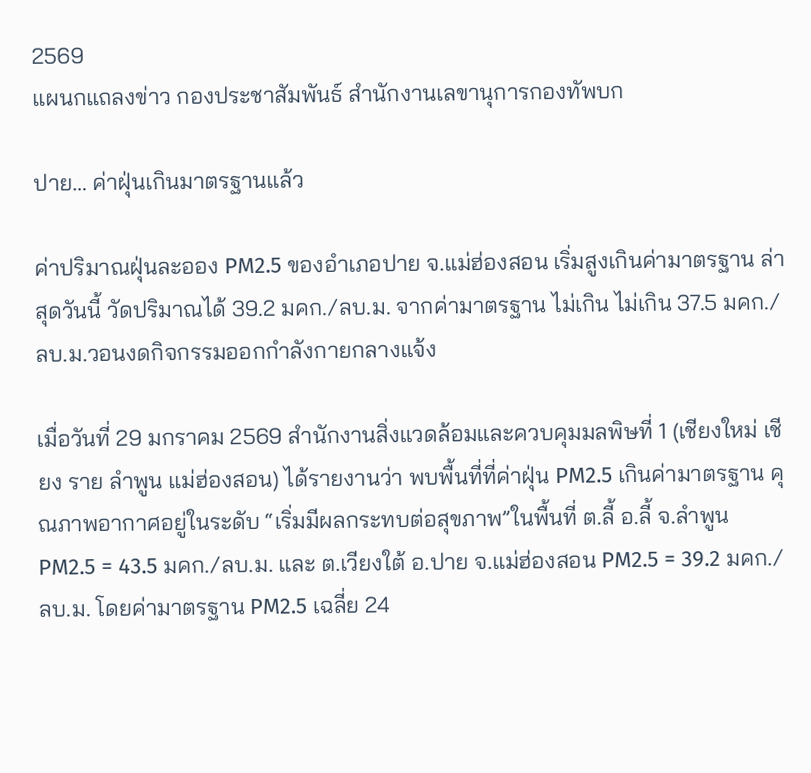2569
แผนกแถลงข่าว กองประชาสัมพันธ์ สำนักงานเลขานุการกองทัพบก

ปาย… ค่าฝุ่นเกินมาตรฐานแล้ว

ค่าปริมาณฝุ่นละออง PM2.5 ของอำเภอปาย จ.แม่ฮ่องสอน เริ่มสูงเกินค่ามาตรฐาน ล่าสุดวันนี้ วัดปริมาณได้ 39.2 มคก./ลบ.ม. จากค่ามาตรฐาน ไม่เกิน ไม่เกิน 37.5 มคก./ลบ.ม.วอนงดกิจกรรมออกกำลังกายกลางแจ้ง

เมื่อวันที่ 29 มกราคม 2569 สำนักงานสิ่งแวดล้อมและควบคุมมลพิษที่ 1 (เชียงใหม่ เชียง ราย ลำพูน แม่ฮ่องสอน) ได้รายงานว่า พบพื้นที่ที่ค่าฝุ่น PM2.5 เกินค่ามาตรฐาน คุณภาพอากาศอยู่ในระดับ “เริ่มมีผลกระทบต่อสุขภาพ”ในพื้นที่ ต.ลี้ อ.ลี้ จ.ลำพูน PM2.5 = 43.5 มคก./ลบ.ม. และ ต.เวียงใต้ อ.ปาย จ.แม่ฮ่องสอน PM2.5 = 39.2 มคก./ลบ.ม. โดยค่ามาตรฐาน PM2.5 เฉลี่ย 24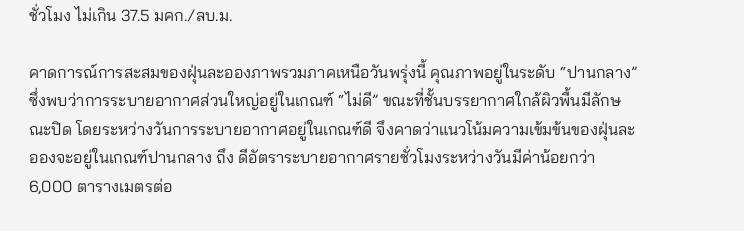ชั่วโมง ไม่เกิน 37.5 มคก./ลบ.ม.

คาดการณ์การสะสมของฝุ่นละอองภาพรวมภาคเหนือวันพรุ่งนี้ คุณภาพอยู่ในระดับ “ปานกลาง” ซึ่งพบว่าการระบายอากาศส่วนใหญ่อยู่ในเกณฑ์ “ไม่ดี” ขณะที่ชั้นบรรยากาศใกล้ผิวพื้นมีลักษณะปิด โดยระหว่างวันการระบายอากาศอยู่ในเกณฑ์ดี จึงคาดว่าแนวโน้มความเข้มข้นของฝุ่นละอองจะอยู่ในเกณฑ์ปานกลาง ถึง ดีอัตราระบายอากาศรายชั่วโมงระหว่างวันมีค่าน้อยกว่า 6,000 ตารางเมตรต่อ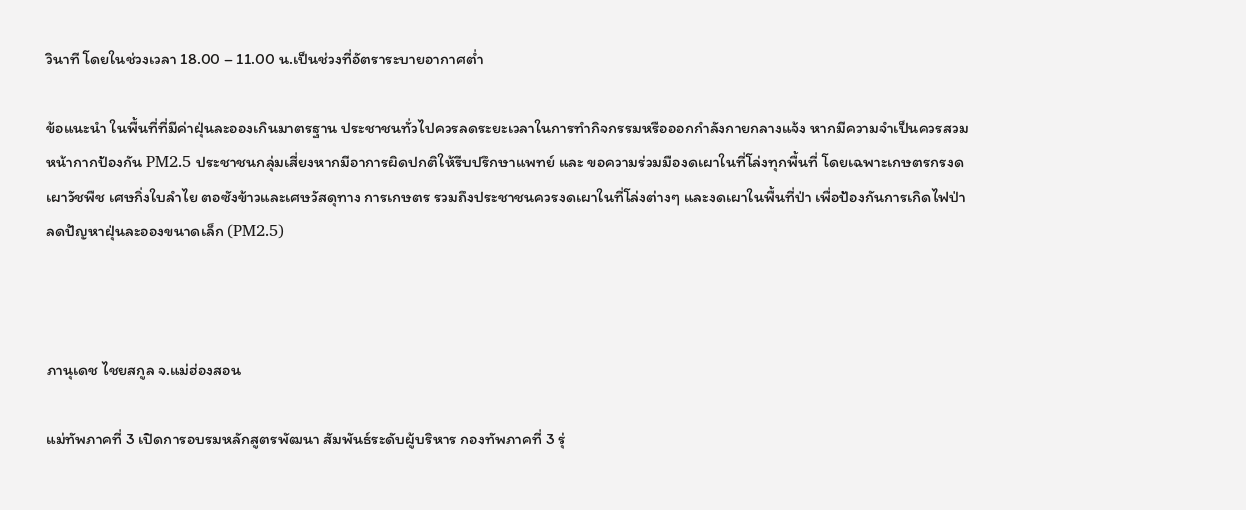วินาที โดยในช่วงเวลา 18.00 – 11.00 น.เป็นช่วงที่อัตราระบายอากาศต่ำ

ข้อแนะนำ ในพื้นที่ที่มีค่าฝุ่นละอองเกินมาตรฐาน ประชาชนทั่วไปควรลดระยะเวลาในการทำกิจกรรมหรือออกกำลังกายกลางแจ้ง หากมีความจำเป็นควรสวมหน้ากากป้องกัน PM2.5 ประชาชนกลุ่มเสี่ยงหากมีอาการผิดปกติให้รีบปรึกษาแพทย์ และ ขอความร่วมมืองดเผาในที่โล่งทุกพื้นที่ โดยเฉพาะเกษตรกรงดเผาวัชพืช เศษกิ่งใบลำไย ตอซังข้าวและเศษวัสดุทาง การเกษตร รวมถึงประชาชนควรงดเผาในที่โล่งต่างๆ และงดเผาในพื้นที่ป่า เพื่อป้องกันการเกิดไฟป่าลดปัญหาฝุ่นละอองขนาดเล็ก (PM2.5)



ภานุเดช ไชยสกูล จ.แม่ฮ่องสอน

แม่ทัพภาคที่ 3 เปิดการอบรมหลักสูตรพัฒนา สัมพันธ์ระดับผู้บริหาร กองทัพภาคที่ 3 รุ่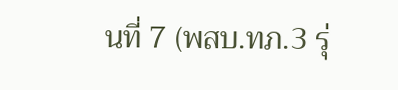นที่ 7 (พสบ.ทภ.3 รุ่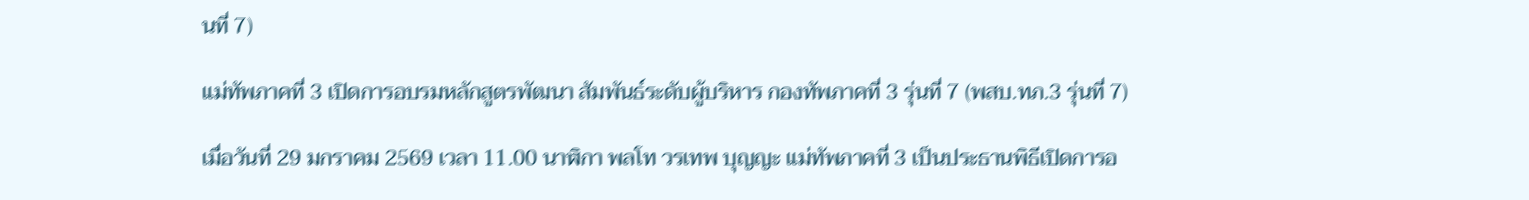นที่ 7)

แม่ทัพภาคที่ 3 เปิดการอบรมหลักสูตรพัฒนา สัมพันธ์ระดับผู้บริหาร กองทัพภาคที่ 3 รุ่นที่ 7 (พสบ.ทภ.3 รุ่นที่ 7)

เมื่อวันที่ 29 มกราคม 2569 เวลา 11.00 นาฬิกา พลโท วรเทพ บุญญะ แม่ทัพภาคที่ 3 เป็นประธานพิธีเปิดการอ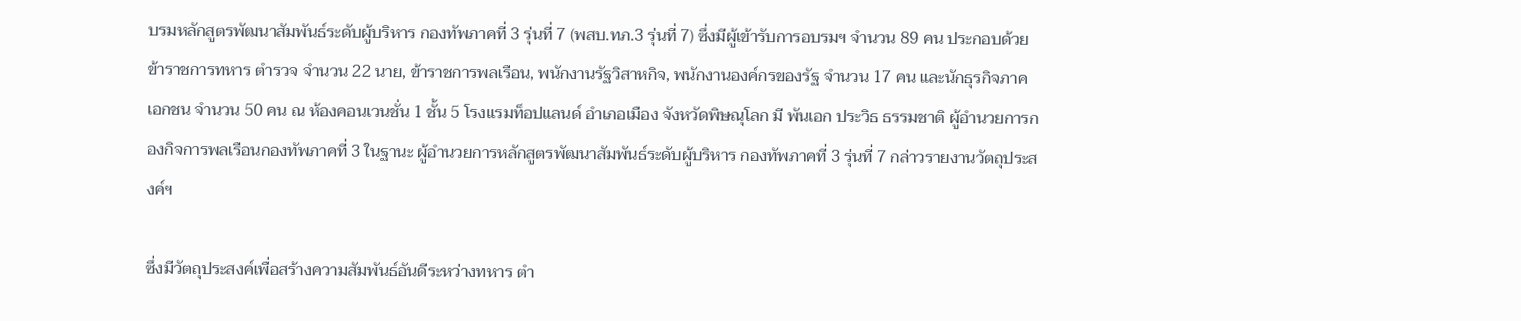บรมหลักสูตรพัฒนาสัมพันธ์ระดับผู้บริหาร กองทัพภาคที่ 3 รุ่นที่ 7 (พสบ.ทภ.3 รุ่นที่ 7) ซึ่งมีผู้เข้ารับการอบรมฯ จำนวน 89 คน ประกอบด้วย ข้าราชการทหาร ตำรวจ จำนวน 22 นาย, ข้าราชการพลเรือน, พนักงานรัฐวิสาหกิจ, พนักงานองค์กรของรัฐ จำนวน 17 คน และนักธุรกิจภาคเอกชน จำนวน 50 คน ณ ห้องคอนเวนชั่น 1 ชั้น 5 โรงแรมท็อปแลนด์ อำเภอเมือง จังหวัดพิษณุโลก มี พันเอก ประวิธ ธรรมชาติ ผู้อำนวยการกองกิจการพลเรือนกองทัพภาคที่ 3 ในฐานะ ผู้อำนวยการหลักสูตรพัฒนาสัมพันธ์ระดับผู้บริหาร กองทัพภาคที่ 3 รุ่นที่ 7 กล่าวรายงานวัตถุประสงค์ฯ

ซึ่งมีวัตถุประสงค์เพื่อสร้างความสัมพันธ์อันดีระหว่างทหาร ตำ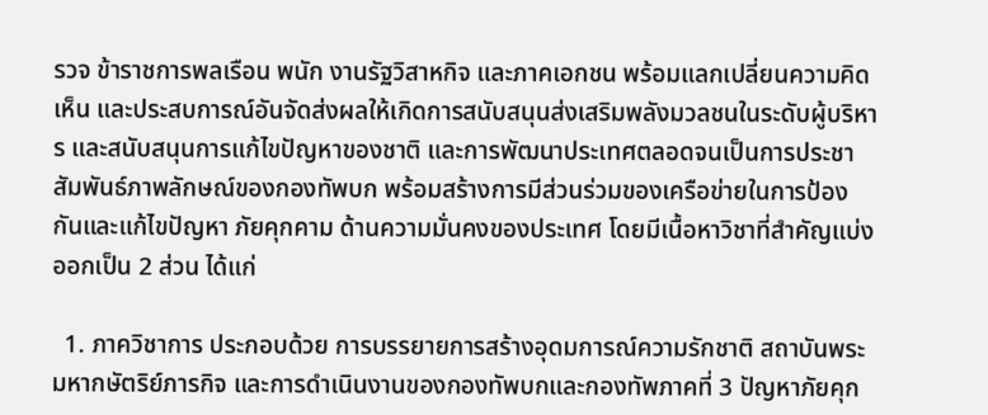รวจ ข้าราชการพลเรือน พนัก งานรัฐวิสาหกิจ และภาคเอกชน พร้อมแลกเปลี่ยนความคิดเห็น และประสบการณ์อันจัดส่งผลให้เกิดการสนับสนุนส่งเสริมพลังมวลชนในระดับผู้บริหาร และสนับสนุนการแก้ไขปัญหาของชาติ และการพัฒนาประเทศตลอดจนเป็นการประชาสัมพันธ์ภาพลักษณ์ของกองทัพบก พร้อมสร้างการมีส่วนร่วมของเครือข่ายในการป้องกันและแก้ไขปัญหา ภัยคุกคาม ด้านความมั่นคงของประเทศ โดยมีเนื้อหาวิชาที่สำคัญแบ่งออกเป็น 2 ส่วน ได้แก่

  1. ภาควิชาการ ประกอบด้วย การบรรยายการสร้างอุดมการณ์ความรักชาติ สถาบันพระมหากษัตริย์ภารกิจ และการดำเนินงานของกองทัพบกและกองทัพภาคที่ 3 ปัญหาภัยคุก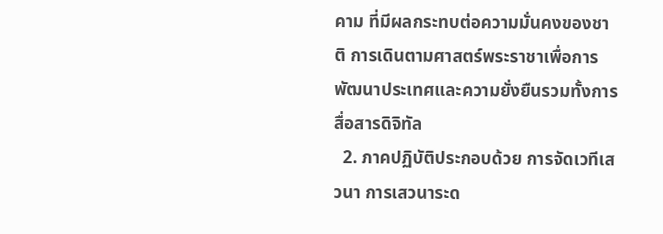คาม ที่มีผลกระทบต่อความมั่นคงของชาติ การเดินตามศาสตร์พระราชาเพื่อการพัฒนาประเทศและความยั่งยืนรวมทั้งการสื่อสารดิจิทัล
  2. ภาคปฏิบัติประกอบด้วย การจัดเวทีเสวนา การเสวนาระด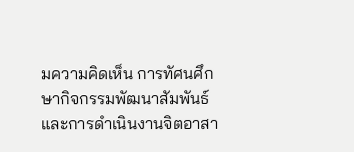มความคิดเห็น การทัศนศึกษากิจกรรมพัฒนาสัมพันธ์และการดำเนินงานจิตอาสา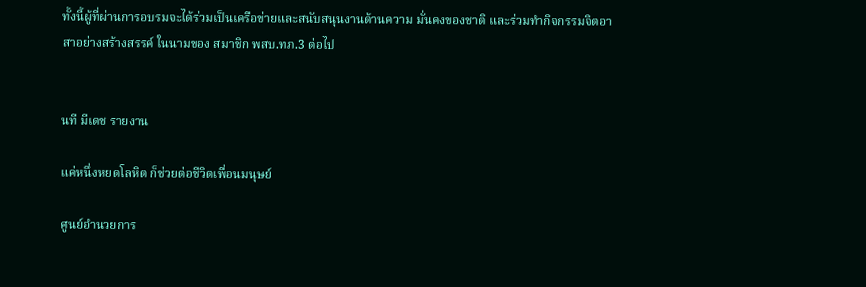ทั้งนี้ผู้ที่ผ่านการอบรมจะได้ร่วมเป็นเครือข่ายและสนับสนุนงานด้านความ มั่นคงของชาติ และร่วมทำกิจกรรมจิตอาสาอย่างสร้างสรรค์ ในนามของ สมาชิก พสบ.ทภ.3 ต่อไป


นที มีเดช รายงาน

แค่หนึ่งหยดโลหิต ก็ช่วยต่อชีวิตเพื่อนมนุษย์

ศูนย์อำนวยการ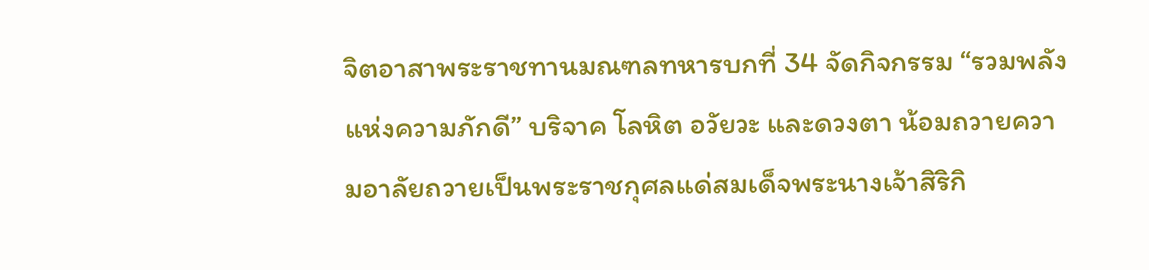จิตอาสาพระราชทานมณฑลทหารบกที่ 34 จัดกิจกรรม “รวมพลังแห่งความภักดี” บริจาค โลหิต อวัยวะ และดวงตา น้อมถวายความอาลัยถวายเป็นพระราชกุศลแด่สมเด็จพระนางเจ้าสิริกิ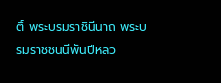ติ์ พระบรมราชินีนาถ พระบรมราชชนนีพันปีหลว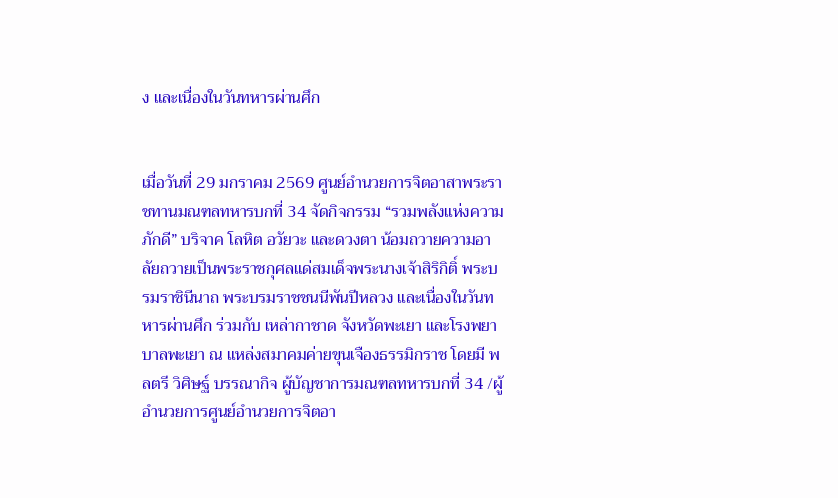ง และเนื่องในวันทหารผ่านศึก


เมื่อวันที่ 29 มกราคม 2569 ศูนย์อำนวยการจิตอาสาพระราชทานมณฑลทหารบกที่ 34 จัดกิจกรรม “รวมพลังแห่งความภักดี” บริจาค โลหิต อวัยวะ และดวงตา น้อมถวายความอาลัยถวายเป็นพระราชกุศลแด่สมเด็จพระนางเจ้าสิริกิติ์ พระบรมราชินีนาถ พระบรมราชชนนีพันปีหลวง และเนื่องในวันทหารผ่านศึก ร่วมกับ เหล่ากาชาด จังหวัดพะเยา และโรงพยาบาลพะเยา ณ แหล่งสมาคมค่ายขุนเจืองธรรมิกราช โดยมี พลตรี วิศิษฐ์ บรรณากิจ ผู้บัญชาการมณฑลทหารบกที่ 34 /ผู้อำนวยการศูนย์อำนวยการจิตอา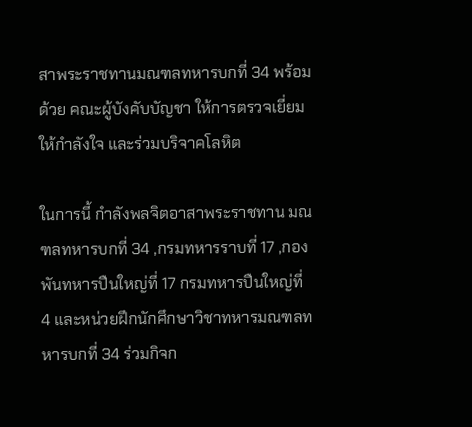สาพระราชทานมณฑลทหารบกที่ 34 พร้อมด้วย คณะผู้บังคับบัญชา ให้การตรวจเยี่ยมให้กำลังใจ และร่วมบริจาคโลหิต

ในการนี้ กำลังพลจิตอาสาพระราชทาน มณฑลทหารบกที่ 34 ,กรมทหารราบที่ 17 ,กองพันทหารปืนใหญ่ที่ 17 กรมทหารปืนใหญ่ที่ 4 และหน่วยฝึกนักศึกษาวิชาทหารมณฑลทหารบกที่ 34 ร่วมกิจก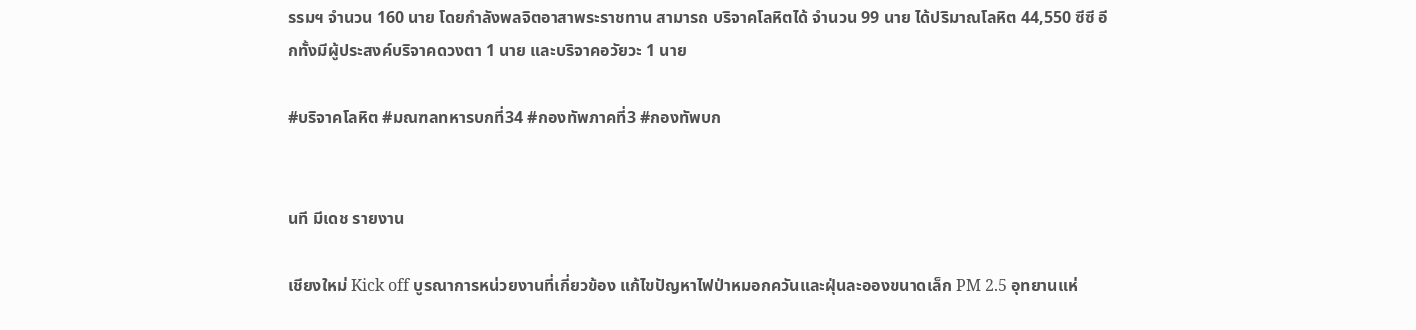รรมฯ จำนวน 160 นาย โดยกำลังพลจิตอาสาพระราชทาน สามารถ บริจาคโลหิตได้ จำนวน 99 นาย ได้ปริมาณโลหิต 44,550 ซีซี อีกทั้งมีผู้ประสงค์บริจาคดวงตา 1 นาย และบริจาคอวัยวะ 1 นาย

#บริจาคโลหิต #มณฑลทหารบกที่34 #กองทัพภาคที่3 #กองทัพบก


นที มีเดช รายงาน

เชียงใหม่ Kick off บูรณาการหน่วยงานที่เกี่ยวข้อง แก้ไขปัญหาไฟป่าหมอกควันและฝุ่นละอองขนาดเล็ก PM 2.5 อุทยานแห่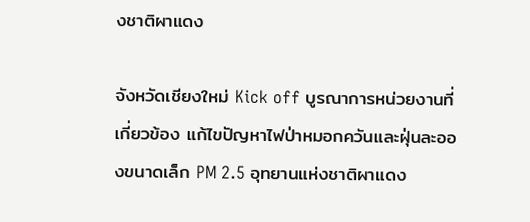งชาติผาแดง

จังหวัดเชียงใหม่ Kick off บูรณาการหน่วยงานที่เกี่ยวข้อง แก้ไขปัญหาไฟป่าหมอกควันและฝุ่นละอองขนาดเล็ก PM 2.5 อุทยานแห่งชาติผาแดง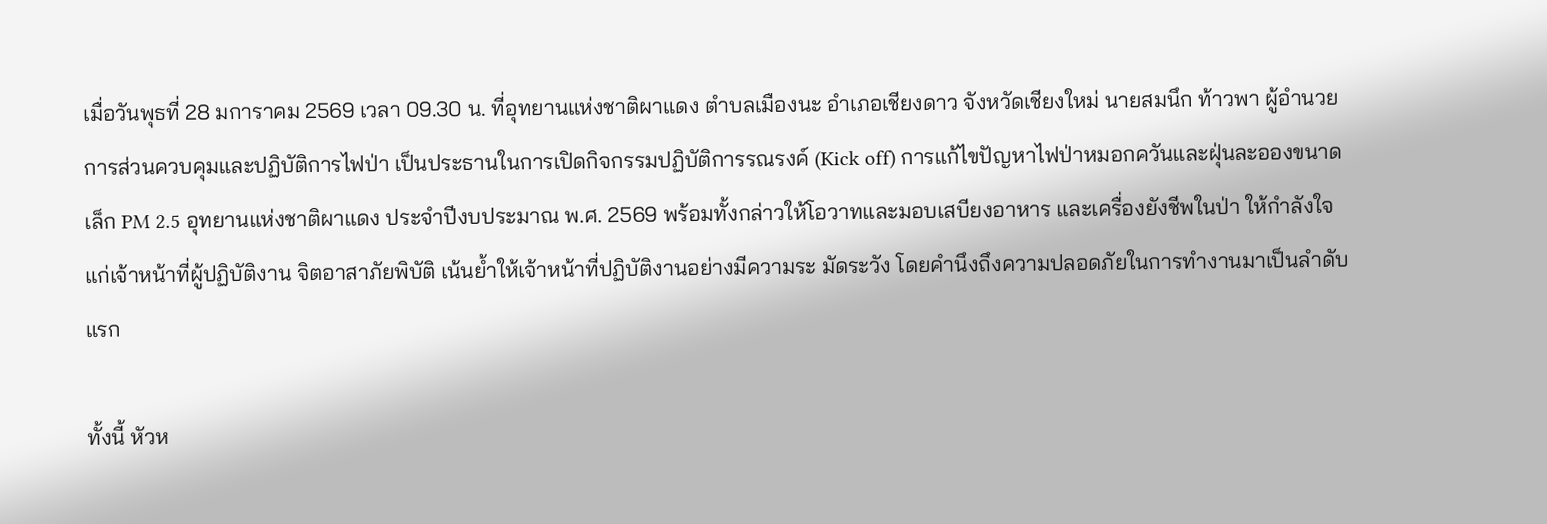เมื่อวันพุธที่ 28 มการาคม 2569 เวลา 09.30 น. ที่อุทยานแห่งชาติผาแดง ตำบลเมืองนะ อำเภอเชียงดาว จังหวัดเชียงใหม่ นายสมนึก ท้าวพา ผู้อำนวยการส่วนควบคุมและปฏิบัติการไฟป่า เป็นประธานในการเปิดกิจกรรมปฏิบัติการรณรงค์ (Kick off) การแก้ไขปัญหาไฟป่าหมอกควันและฝุ่นละอองขนาดเล็ก PM 2.5 อุทยานแห่งชาติผาแดง ประจำปีงบประมาณ พ.ศ. 2569 พร้อมทั้งกล่าวให้โอวาทและมอบเสบียงอาหาร และเครื่องยังชีพในป่า ให้กำลังใจแก่เจ้าหน้าที่ผู้ปฏิบัติงาน จิตอาสาภัยพิบัติ เน้นย้ำให้เจ้าหน้าที่ปฏิบัติงานอย่างมีความระ มัดระวัง โดยคำนึงถึงความปลอดภัยในการทำงานมาเป็นลำดับแรก

ทั้งนี้ หัวห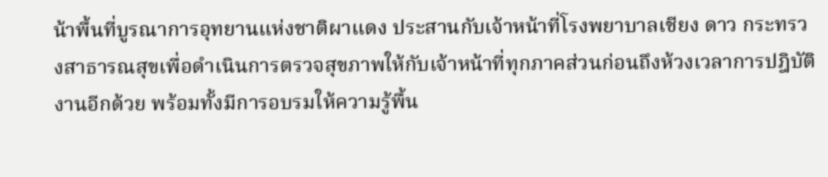น้าพื้นที่บูรณาการอุทยานแห่งชาติผาแดง ประสานกับเจ้าหน้าที่โรงพยาบาลเชียง ดาว กระทรวงสาธารณสุขเพื่อดำเนินการตรวจสุขภาพให้กับเจ้าหน้าที่ทุกภาคส่วนก่อนถึงห้วงเวลาการปฎิบัติงานอีกด้วย พร้อมทั้งมีการอบรมให้ความรู้พื้น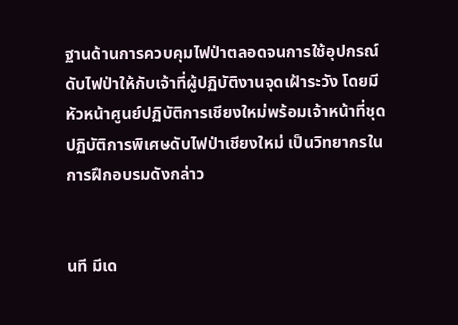ฐานด้านการควบคุมไฟป่าตลอดจนการใช้อุปกรณ์ดับไฟป่าให้กับเจ้าที่ผู้ปฏิบัติงานจุดเฝ้าระวัง โดยมีหัวหน้าศูนย์ปฏิบัติการเชียงใหม่พร้อมเจ้าหน้าที่ชุดปฏิบัติการพิเศษดับไฟป่าเชียงใหม่ เป็นวิทยากรในการฝึกอบรมดังกล่าว


นที มีเด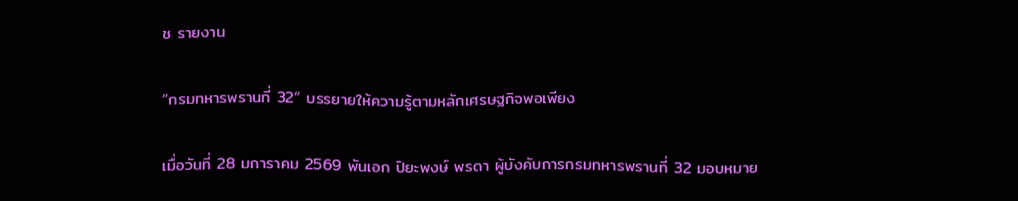ช รายงาน

“กรมทหารพรานที่ 32” บรรยายให้ความรู้ตามหลักเศรษฐกิจพอเพียง

เมื่อวันที่ 28 มการาคม 2569 พันเอก ปิยะพงษ์ พรดา ผู้บังคับการกรมทหารพรานที่ 32 มอบหมาย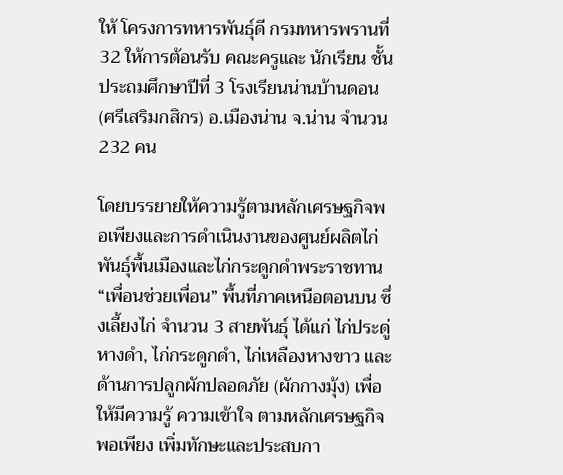ให้ โครงการทหารพันธุ์ดี กรมทหารพรานที่ 32 ให้การต้อนรับ คณะครูและ นักเรียน ชั้นประถมศึกษาปีที่ 3 โรงเรียนน่านบ้านดอน(ศรีเสริมกสิกร) อ.เมืองน่าน จ.น่าน จำนวน 232 คน

โดยบรรยายให้ความรู้ตามหลักเศรษฐกิจพอเพียงและการดำเนินงานของศูนย์ผลิตไก่พันธุ์พื้นเมืองและไก่กระดูกดำพระราชทาน “เพื่อนช่วยเพื่อน” พื้นที่ภาคเหนือตอนบน ซึ่งเลี้ยงไก่ จำนวน 3 สายพันธุ์ ได้แก่ ไก่ประดู่หางดำ, ไก่กระดูกดำ, ไก่เหลืองหางขาว และด้านการปลูกผักปลอดภัย (ผักกางมุ้ง) เพื่อให้มีความรู้ ความเข้าใจ ตามหลักเศรษฐกิจพอเพียง เพิ่มทักษะและประสบกา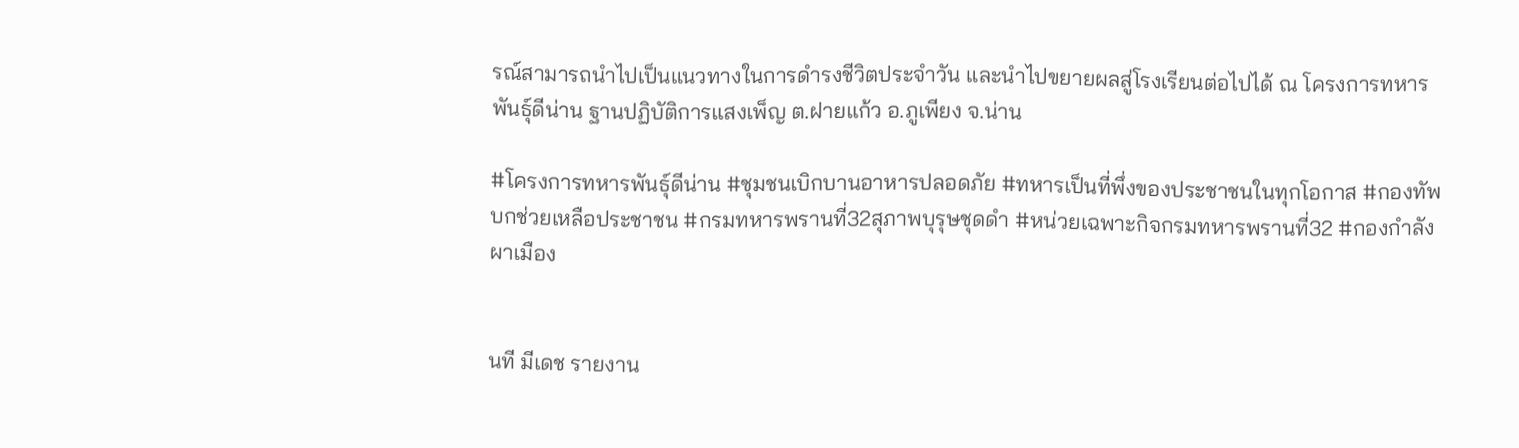รณ์สามารถนำไปเป็นแนวทางในการดำรงชีวิตประจำวัน และนำไปขยายผลสู่โรงเรียนต่อไปได้ ณ โครงการทหารพันธุ์ดีน่าน ฐานปฏิบัติการแสงเพ็ญ ต.ฝายแก้ว อ.ภูเพียง จ.น่าน

#โครงการทหารพันธุ์ดีน่าน #ชุมชนเบิกบานอาหารปลอดภัย #ทหารเป็นที่พึ่งของประชาชนในทุกโอกาส #กองทัพบกช่วยเหลือประชาชน #กรมทหารพรานที่32สุภาพบุรุษชุดดำ #หน่วยเฉพาะกิจกรมทหารพรานที่32 #กองกำลังผาเมือง


นที มีเดช รายงาน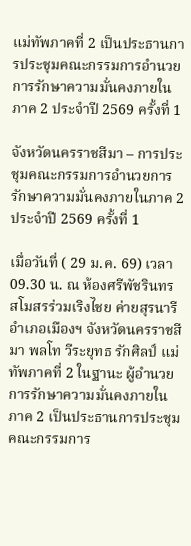แม่ทัพภาคที่ 2 เป็นประธานการประชุมคณะกรรมการอำนวยการรักษาความมั่นคงภายในภาค 2 ประจำปี 2569 ครั้งที่ 1

จังหวัดนครราชสีมา – การประชุมคณะกรรมการอำนวยการรักษาความมั่นคงภายในภาค 2 ประจำปี 2569 ครั้งที่ 1

เมื่อวันที่ ( 29 ม.ค. 69) เวลา 09.30 น. ณ ห้องศรีพัชรินทร สโมสรร่วมเริงไชย ค่ายสุรนารี อำเภอเมืองฯ จังหวัดนครราชสีมา พลโท วีระยุทธ รักศิลป์ แม่ทัพภาคที่ 2 ในฐานะ ผู้อำนวยการรักษาความมั่นคงภายในภาค 2 เป็นประธานการประชุมคณะกรรมการ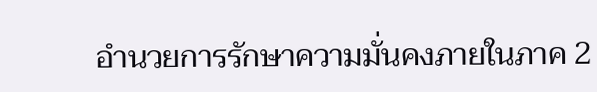อำนวยการรักษาความมั่นคงภายในภาค 2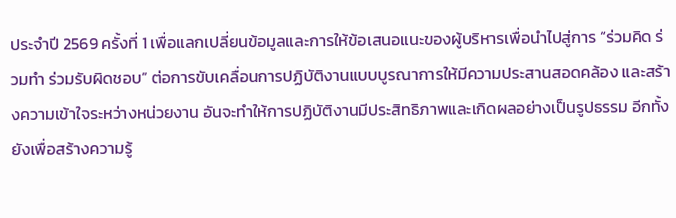ประจำปี 2569 ครั้งที่ 1 เพื่อแลกเปลี่ยนข้อมูลและการให้ข้อเสนอแนะของผู้บริหารเพื่อนำไปสู่การ “ร่วมคิด ร่วมทำ ร่วมรับผิดชอบ” ต่อการขับเคลื่อนการปฏิบัติงานแบบบูรณาการให้มีความประสานสอดคล้อง และสร้างความเข้าใจระหว่างหน่วยงาน อันจะทำให้การปฏิบัติงานมีประสิทธิภาพและเกิดผลอย่างเป็นรูปธรรม อีกทั้งยังเพื่อสร้างความรู้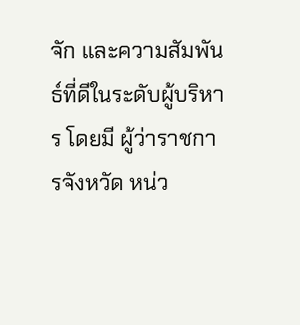จัก และความสัมพันธ์ที่ดีในระดับผู้บริหาร โดยมี ผู้ว่าราชการจังหวัด หน่ว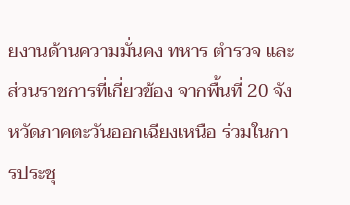ยงานด้านความมั่นคง ทหาร ตำรวจ และส่วนราชการที่เกี่ยวข้อง จากพื้นที่ 20 จังหวัดภาคตะวันออกเฉียงเหนือ ร่วมในการประชุ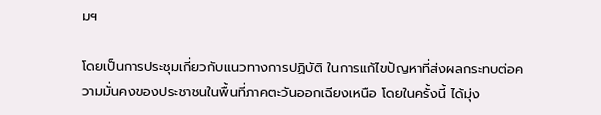มฯ

โดยเป็นการประชุมเกี่ยวกับแนวทางการปฏิบัติ ในการแก้ไขปัญหาที่ส่งผลกระทบต่อความมั่นคงของประชาชนในพื้นที่ภาคตะวันออกเฉียงเหนือ โดยในครั้งนี้ ได้มุ่ง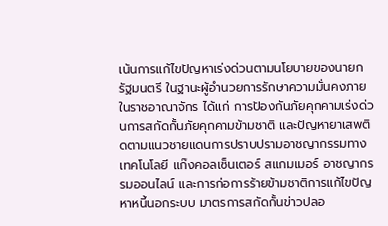เน้นการแก้ไขปัญหาเร่งด่วนตามนโยบายของนายกรัฐมนตรี ในฐานะผู้อำนวยการรักษาความมั่นคงภายในราชอาณาจักร ได้แก่ การป้องกันภัยคุกคามเร่งด่วนการสกัดกั้นภัยคุกคามข้ามชาติ และปัญหายาเสพติดตามแนวชายแดนการปราบปรามอาชญากรรมทางเทคโนโลยี แก๊งคอลเซ็นเตอร์ สแกมเมอร์ อาชญากรรมออนไลน์ และการก่อการร้ายข้ามชาติการแก้ไขปัญหาหนี้นอกระบบ มาตรการสกัดกั้นข่าวปลอ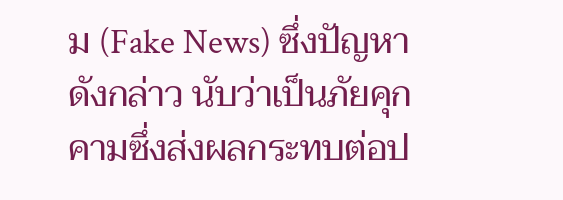ม (Fake News) ซึ่งปัญหาดังกล่าว นับว่าเป็นภัยคุกคามซึ่งส่งผลกระทบต่อป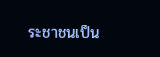ระชาชนเป็น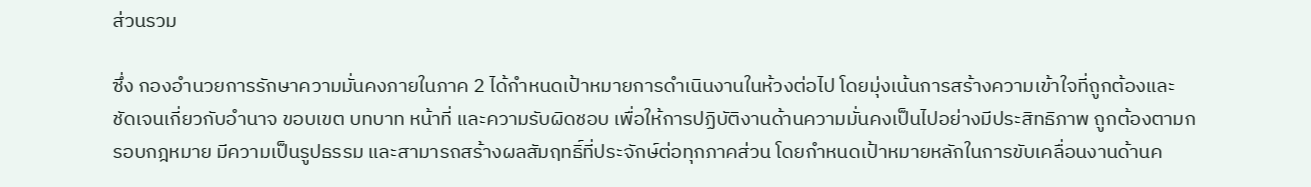ส่วนรวม

ซึ่ง กองอำนวยการรักษาความมั่นคงภายในภาค 2 ได้กำหนดเป้าหมายการดำเนินงานในห้วงต่อไป โดยมุ่งเน้นการสร้างความเข้าใจที่ถูกต้องและชัดเจนเกี่ยวกับอำนาจ ขอบเขต บทบาท หน้าที่ และความรับผิดชอบ เพื่อให้การปฏิบัติงานด้านความมั่นคงเป็นไปอย่างมีประสิทธิภาพ ถูกต้องตามกรอบกฎหมาย มีความเป็นรูปธรรม และสามารถสร้างผลสัมฤทธิ์ที่ประจักษ์ต่อทุกภาคส่วน โดยกำหนดเป้าหมายหลักในการขับเคลื่อนงานด้านค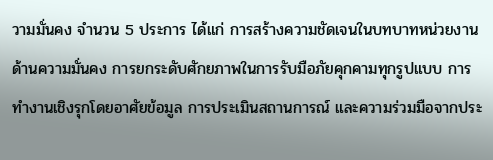วามมั่นคง จำนวน 5 ประการ ได้แก่ การสร้างความชัดเจนในบทบาทหน่วยงานด้านความมั่นคง การยกระดับศักยภาพในการรับมือภัยคุกคามทุกรูปแบบ การทำงานเชิงรุกโดยอาศัยข้อมูล การประเมินสถานการณ์ และความร่วมมือจากประ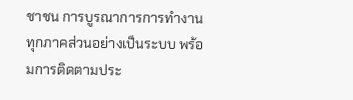ชาชน การบูรณาการการทำงานทุกภาคส่วนอย่างเป็นระบบ พร้อมการติดตามประ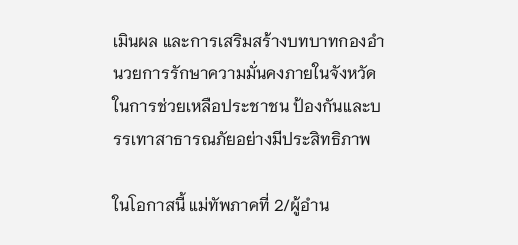เมินผล และการเสริมสร้างบทบาทกองอำนวยการรักษาความมั่นคงภายในจังหวัด ในการช่วยเหลือประชาชน ป้องกันและบรรเทาสาธารณภัยอย่างมีประสิทธิภาพ

ในโอกาสนี้ แม่ทัพภาคที่ 2/ผู้อำน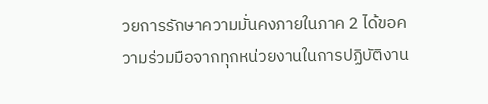วยการรักษาความมั่นคงภายในภาค 2 ได้ขอความร่วมมือจากทุกหน่วยงานในการปฏิบัติงาน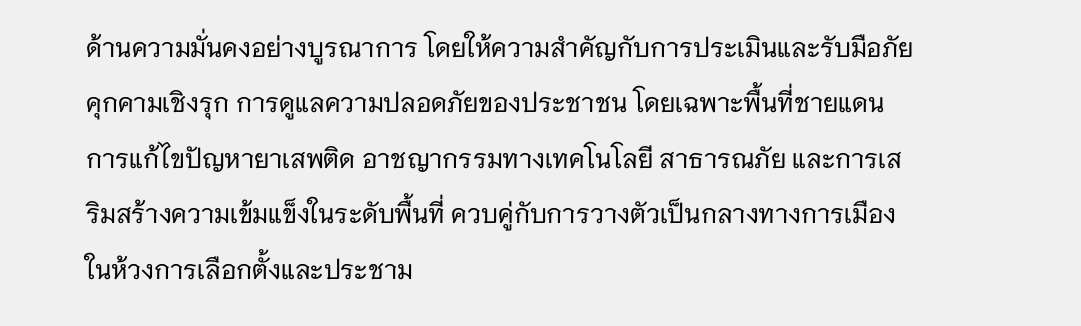ด้านความมั่นคงอย่างบูรณาการ โดยให้ความสำคัญกับการประเมินและรับมือภัยคุกคามเชิงรุก การดูแลความปลอดภัยของประชาชน โดยเฉพาะพื้นที่ชายแดน การแก้ไขปัญหายาเสพติด อาชญากรรมทางเทคโนโลยี สาธารณภัย และการเสริมสร้างความเข้มแข็งในระดับพื้นที่ ควบคู่กับการวางตัวเป็นกลางทางการเมืองในห้วงการเลือกตั้งและประชาม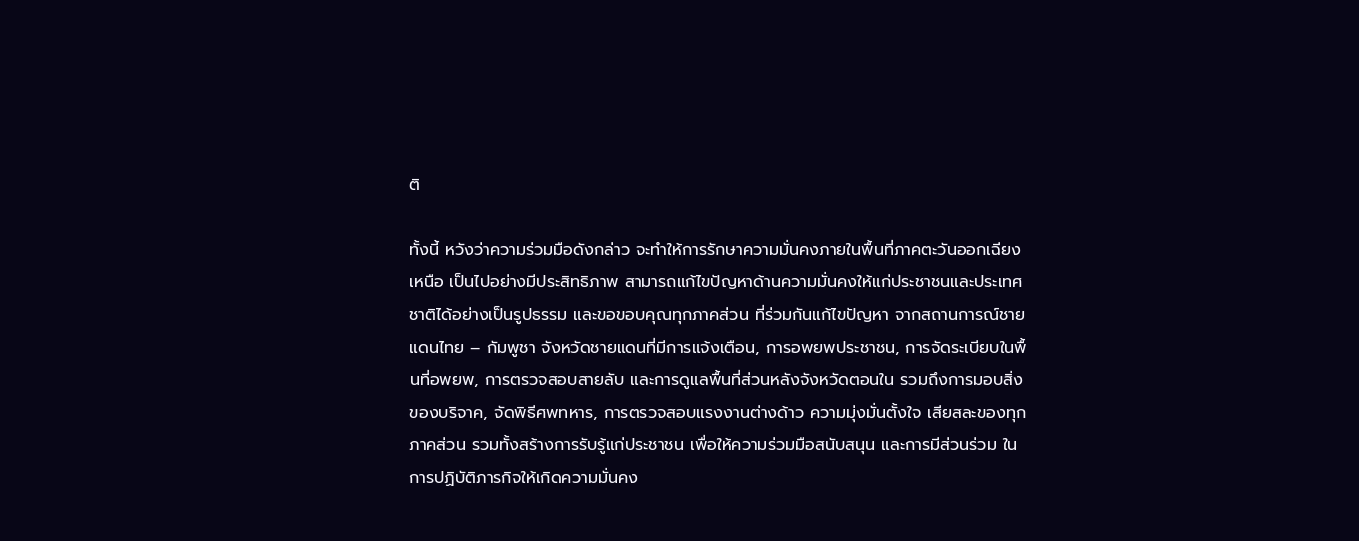ติ

ทั้งนี้ หวังว่าความร่วมมือดังกล่าว จะทำให้การรักษาความมั่นคงภายในพื้นที่ภาคตะวันออกเฉียงเหนือ เป็นไปอย่างมีประสิทธิภาพ สามารถแก้ไขปัญหาด้านความมั่นคงให้แก่ประชาชนและประเทศชาติได้อย่างเป็นรูปธรรม และขอขอบคุณทุกภาคส่วน ที่ร่วมกันแก้ไขปัญหา จากสถานการณ์ชายแดนไทย – กัมพูชา จังหวัดชายแดนที่มีการแจ้งเตือน, การอพยพประชาชน, การจัดระเบียบในพื้นที่อพยพ, การตรวจสอบสายลับ และการดูแลพื้นที่ส่วนหลังจังหวัดตอนใน รวมถึงการมอบสิ่งของบริจาค, จัดพิธีศพทหาร, การตรวจสอบแรงงานต่างด้าว ความมุ่งมั่นตั้งใจ เสียสละของทุกภาคส่วน รวมทั้งสร้างการรับรู้แก่ประชาชน เพื่อให้ความร่วมมือสนับสนุน และการมีส่วนร่วม ในการปฏิบัติภารกิจให้เกิดความมั่นคง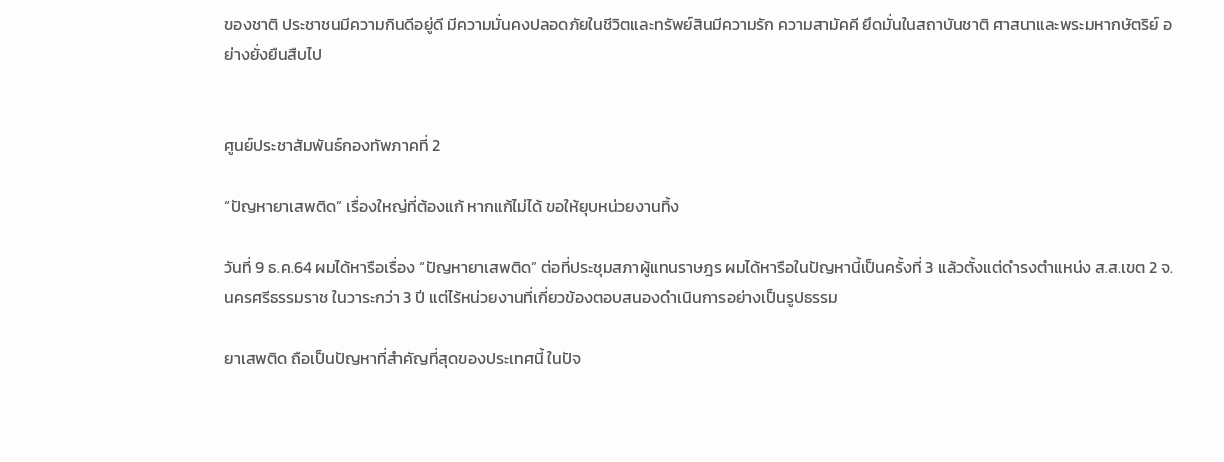ของชาติ ประชาชนมีความกินดีอยู่ดี มีความมั่นคงปลอดภัยในชีวิตและทรัพย์สินมีความรัก ความสามัคคี ยึดมั่นในสถาบันชาติ ศาสนาและพระมหากษัตริย์ อย่างยั่งยืนสืบไป


ศูนย์ประชาสัมพันธ์กองทัพภาคที่ 2

“ปัญหายาเสพติด” เรื่องใหญ่ที่ต้องแก้ หากแก้ไม่ได้ ขอให้ยุบหน่วยงานทิ้ง

วันที่ 9 ธ.ค.64 ผมได้หารือเรื่อง “ปัญหายาเสพติด” ต่อที่ประชุมสภาผู้แทนราษฎร ผมได้หารือในปัญหานี้เป็นครั้งที่ 3 แล้วตั้งแต่ดำรงตำแหน่ง ส.ส.เขต 2 จ.นครศรีธรรมราช ในวาระกว่า 3 ปี แต่ไร้หน่วยงานที่เกี่ยวข้องตอบสนองดำเนินการอย่างเป็นรูปธรรม

ยาเสพติด ถือเป็นปัญหาที่สำคัญที่สุดของประเทศนี้ ในปัจ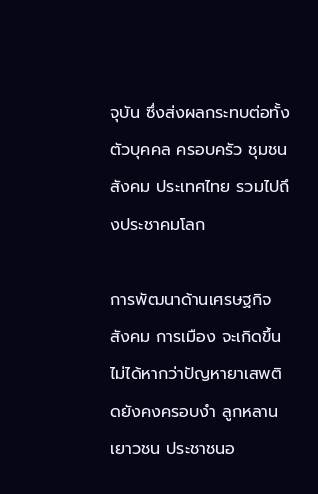จุบัน ซึ่งส่งผลกระทบต่อทั้งตัวบุคคล ครอบครัว ชุมชน สังคม ประเทศไทย รวมไปถึงประชาคมโลก

การพัฒนาด้านเศรษฐกิจ สังคม การเมือง จะเกิดขึ้นไม่ได้หากว่าปัญหายาเสพติดยังคงครอบงำ ลูกหลาน เยาวชน ประชาชนอ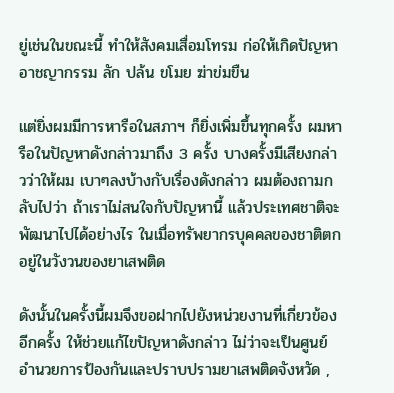ยู่เช่นในขณะนี้ ทำให้สังคมเสื่อมโทรม ก่อให้เกิดปัญหาอาชญากรรม ลัก ปล้น ขโมย ฆ่าข่มขืน

แต่ยิ่งผมมีการหารือในสภาฯ ก็ยิ่งเพิ่มขึ้นทุกครั้ง ผมหารือในปัญหาดังกล่าวมาถึง 3 ครั้ง บางครั้งมีเสียงกล่าวว่าให้ผม เบาๆลงบ้างกับเรื่องดังกล่าว ผมต้องถามกลับไปว่า ถ้าเราไม่สนใจกับปัญหานี้ แล้วประเทศชาติจะพัฒนาไปได้อย่างไร ในเมื่อทรัพยากรบุคคลของชาติตกอยู่ในวังวนของยาเสพติด

ดังนั้นในครั้งนี้ผมจึงขอฝากไปยังหน่วยงานที่เกี่ยวข้องอีกครั้ง ให้ช่วยแก้ไขปัญหาดังกล่าว ไม่ว่าจะเป็นศูนย์อำนวยการป้องกันและปราบปรามยาเสพติดจังหวัด ,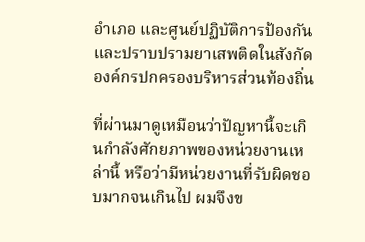อำเภอ และศูนย์ปฏิบัติการป้องกันและปราบปรามยาเสพติดในสังกัดองค์กรปกครองบริหารส่วนท้องถิ่น

ที่ผ่านมาดูเหมือนว่าปัญหานี้จะเกินกำลังศักยภาพของหน่วยงานเหล่านี้ หรือว่ามีหน่วยงานที่รับผิดชอบมากจนเกินไป ผมจึงข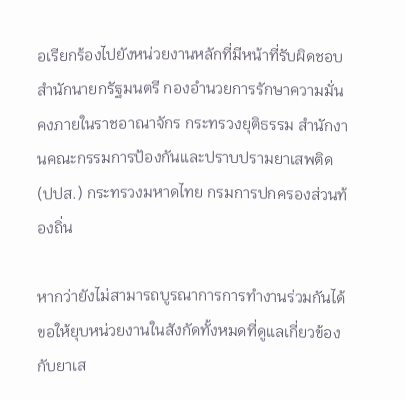อเรียกร้องไปยังหน่วยงานหลักที่มีหน้าที่รับผิดชอบ สำนักนายกรัฐมนตรี กองอำนวยการรักษาความมั่นคงภายในราชอาณาจักร กระทรวงยุติธรรม สำนักงานคณะกรรมการป้องกันและปราบปรามยาเสพติด (ปปส.) กระทรวงมหาดไทย กรมการปกครองส่วนท้องถิ่น

หากว่ายังไม่สามารถบูรณาการการทำงานร่วมกันได้ ขอให้ยุบหน่วยงานในสังกัดทั้งหมดที่ดูแลเกี่ยวข้องกับยาเส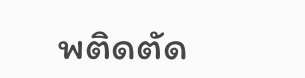พติดตัด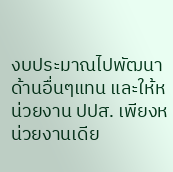งบประมาณไปพัฒนาด้านอื่นๆแทน และให้หน่วยงาน ปปส. เพียงหน่วยงานเดีย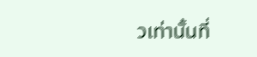วเท่านั้นที่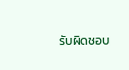รับผิดชอบ